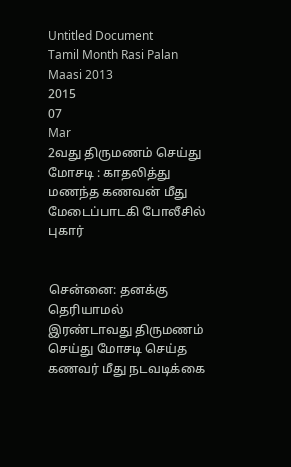Untitled Document
Tamil Month Rasi Palan Maasi 2013
2015
07
Mar
2வது திருமணம் செய்து மோசடி : காதலித்து மணந்த கணவன் மீது மேடைப்பாடகி போலீசில் புகார்


சென்னை: தனக்கு தெரியாமல் இரண்டாவது திருமணம் செய்து மோசடி செய்த கணவர் மீது நடவடிக்கை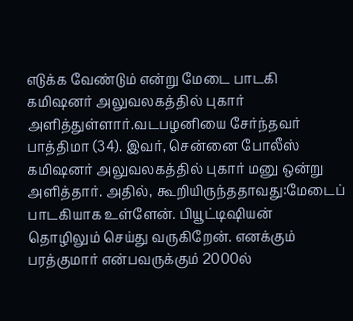எடுக்க வேண்டும் என்று மேடை பாடகி கமிஷனர் அலுவலகத்தில் புகார் அளித்துள்ளார்.வடபழனியை சேர்ந்தவர் பாத்திமா (34). இவர், சென்னை போலீஸ் கமிஷனர் அலுவலகத்தில் புகார் மனு ஒன்று அளித்தார். அதில், கூறியிருந்ததாவது:மேடைப் பாடகியாக உள்ளேன். பியூட்டிஷியன் தொழிலும் செய்து வருகிறேன். எனக்கும் பரத்குமார் என்பவருக்கும் 2000ல்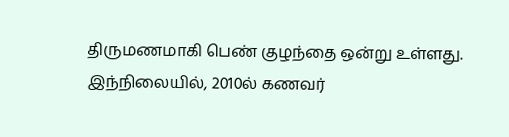திருமணமாகி பெண் குழந்தை ஒன்று உள்ளது. இந்நிலையில், 2010ல் கணவர்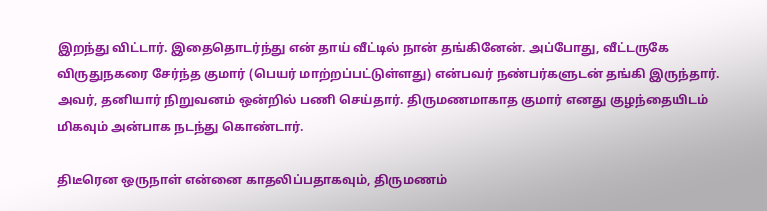இறந்து விட்டார். இதைதொடர்ந்து என் தாய் வீட்டில் நான் தங்கினேன். அப்போது, வீட்டருகே விருதுநகரை சேர்ந்த குமார் (பெயர் மாற்றப்பட்டுள்ளது) என்பவர் நண்பர்களுடன் தங்கி இருந்தார். அவர், தனியார் நிறுவனம் ஒன்றில் பணி செய்தார். திருமணமாகாத குமார் எனது குழந்தையிடம் மிகவும் அன்பாக நடந்து கொண்டார்.

திடீரென ஒருநாள் என்னை காதலிப்பதாகவும், திருமணம்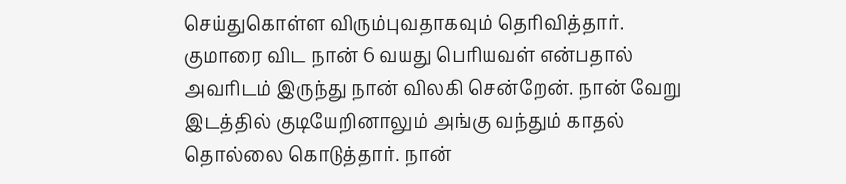செய்துகொள்ள விரும்புவதாகவும் தெரிவித்தார். குமாரை விட நான் 6 வயது பெரியவள் என்பதால் அவரிடம் இருந்து நான் விலகி சென்றேன். நான் வேறு இடத்தில் குடியேறினாலும் அங்கு வந்தும் காதல் தொல்லை கொடுத்தார். நான்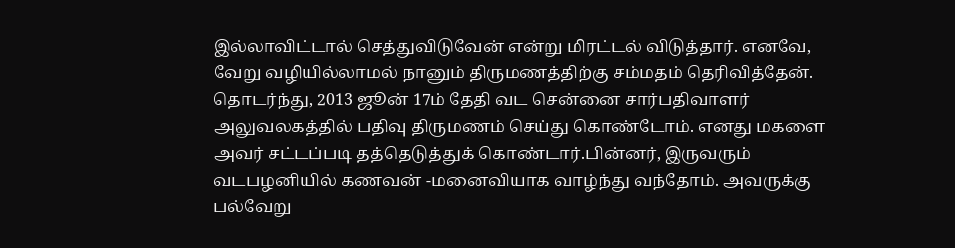இல்லாவிட்டால் செத்துவிடுவேன் என்று மிரட்டல் விடுத்தார். எனவே, வேறு வழியில்லாமல் நானும் திருமணத்திற்கு சம்மதம் தெரிவித்தேன். தொடர்ந்து, 2013 ஜூன் 17ம் தேதி வட சென்னை சார்பதிவாளர் அலுவலகத்தில் பதிவு திருமணம் செய்து கொண்டோம். எனது மகளை அவர் சட்டப்படி தத்தெடுத்துக் கொண்டார்.பின்னர், இருவரும் வடபழனியில் கணவன் -மனைவியாக வாழ்ந்து வந்தோம். அவருக்கு பல்வேறு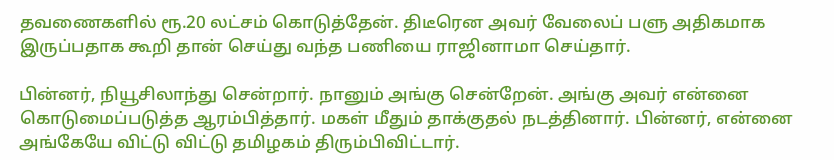தவணைகளில் ரூ.20 லட்சம் கொடுத்தேன். திடீரென அவர் வேலைப் பளு அதிகமாக இருப்பதாக கூறி தான் செய்து வந்த பணியை ராஜினாமா செய்தார்.

பின்னர், நியூசிலாந்து சென்றார். நானும் அங்கு சென்றேன். அங்கு அவர் என்னை கொடுமைப்படுத்த ஆரம்பித்தார். மகள் மீதும் தாக்குதல் நடத்தினார். பின்னர், என்னை அங்கேயே விட்டு விட்டு தமிழகம் திரும்பிவிட்டார்.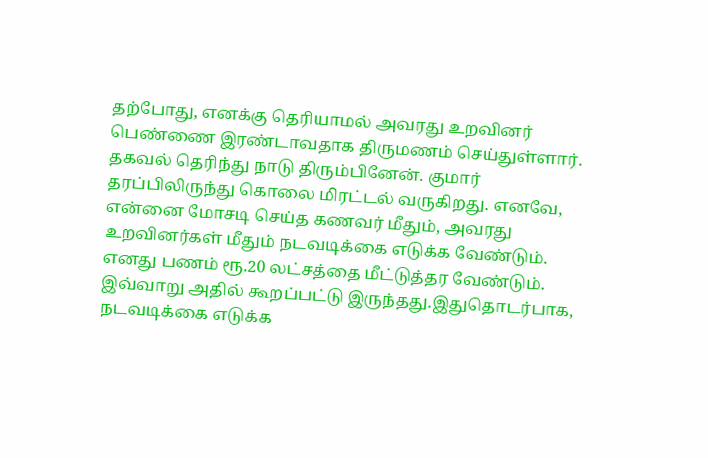தற்போது, எனக்கு தெரியாமல் அவரது உறவினர் பெண்ணை இரண்டாவதாக திருமணம் செய்துள்ளார். தகவல் தெரிந்து நாடு திரும்பினேன். குமார் தரப்பிலிருந்து கொலை மிரட்டல் வருகிறது. எனவே, என்னை மோசடி செய்த கணவர் மீதும், அவரது உறவினர்கள் மீதும் நடவடிக்கை எடுக்க வேண்டும். எனது பணம் ரூ.20 லட்சத்தை மீட்டுத்தர வேண்டும். இவ்வாறு அதில் கூறப்பட்டு இருந்தது.இதுதொடர்பாக, நடவடிக்கை எடுக்க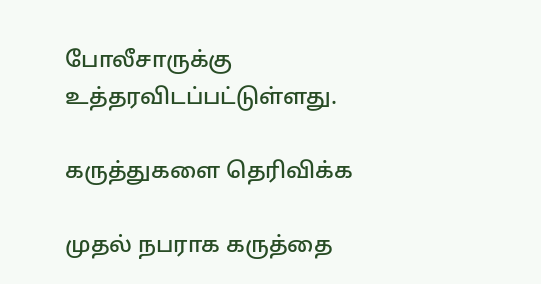போலீசாருக்கு உத்தரவிடப்பட்டுள்ளது.

கருத்துகளை தெரிவிக்க

முதல் நபராக கருத்தை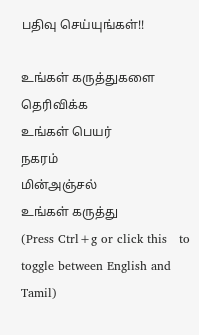பதிவு செய்யுங்கள்!!

உங்கள் கருத்துகளை தெரிவிக்க
உங்கள் பெயர்
நகரம்
மின்அஞ்சல்
உங்கள் கருத்து
(Press Ctrl+g or click this   to toggle between English and Tamil)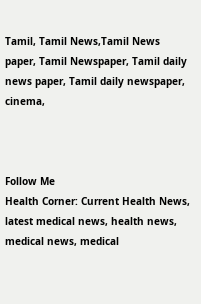Tamil, Tamil News,Tamil News paper, Tamil Newspaper, Tamil daily news paper, Tamil daily newspaper, cinema,



Follow Me
Health Corner: Current Health News, latest medical news, health news, medical news, medical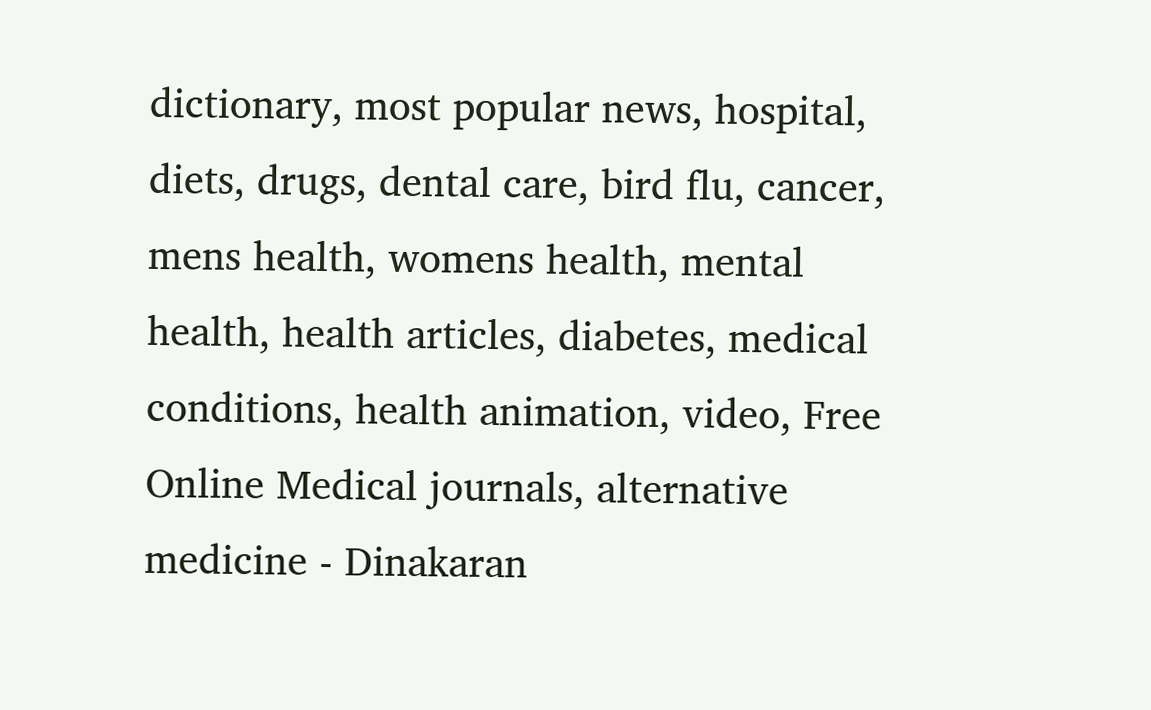dictionary, most popular news, hospital, diets, drugs, dental care, bird flu, cancer, mens health, womens health, mental health, health articles, diabetes, medical conditions, health animation, video, Free Online Medical journals, alternative medicine - Dinakaran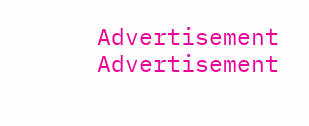Advertisement
Advertisement